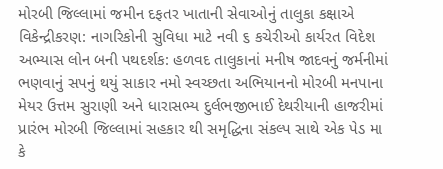મોરબી જિલ્લામાં જમીન દફતર ખાતાની સેવાઓનું તાલુકા કક્ષાએ વિકેન્દ્રીકરણ: નાગરિકોની સુવિધા માટે નવી ૬ કચેરીઓ કાર્યરત વિદેશ અભ્યાસ લોન બની પથદર્શક: હળવદ તાલુકાનાં મનીષ જાદવનું જર્મનીમાં ભણવાનું સપનું થયું સાકાર નમો સ્વચ્છતા અભિયાનનો મોરબી મનપાના મેયર ઉત્તમ સુરાણી અને ધારાસભ્ય દુર્લભજીભાઈ દેથરીયાની હાજરીમાં પ્રારંભ મોરબી જિલ્લામાં સહકાર થી સમૃદ્ધિના સંકલ્પ સાથે એક પેડ મા કે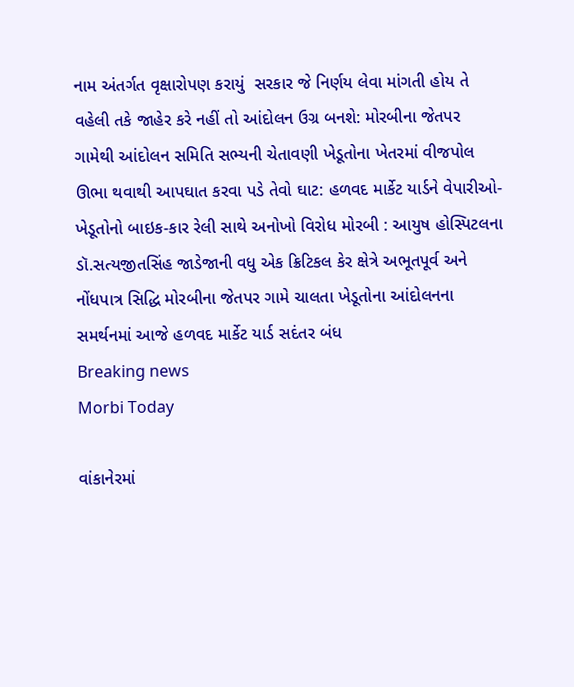નામ અંતર્ગત વૃક્ષારોપણ કરાયું  સરકાર જે નિર્ણય લેવા માંગતી હોય તે વહેલી તકે જાહેર કરે નહીં તો આંદોલન ઉગ્ર બનશે: મોરબીના જેતપર ગામેથી આંદોલન સમિતિ સભ્યની ચેતાવણી ખેડૂતોના ખેતરમાં વીજપોલ ઊભા થવાથી આપઘાત કરવા પડે તેવો ઘાટ: હળવદ માર્કેટ યાર્ડને વેપારીઓ-ખેડૂતોનો બાઇક-કાર રેલી સાથે અનોખો વિરોધ મોરબી : આયુષ હોસ્પિટલના ડૉ.સત્યજીતસિંહ જાડેજાની વધુ એક ક્રિટિકલ કેર ક્ષેત્રે અભૂતપૂર્વ અને નોંધપાત્ર સિદ્ધિ મોરબીના જેતપર ગામે ચાલતા ખેડૂતોના આંદોલનના સમર્થનમાં આજે હળવદ માર્કેટ યાર્ડ સદંતર બંધ
Breaking news
Morbi Today

વાંકાનેરમાં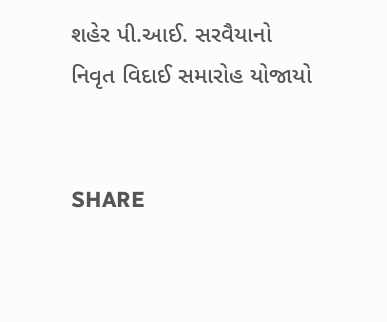શહેર પી.આઈ. સરવૈયાનો નિવૃત વિદાઈ સમારોહ યોજાયો


SHARE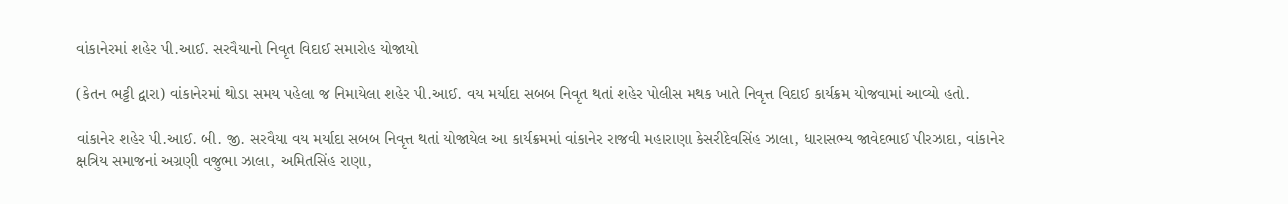વાંકાનેરમાં શહેર પી.આઈ. સરવૈયાનો નિવૃત વિદાઈ સમારોહ યોજાયો

(કેતન ભટ્ટી દ્વારા) વાંકાનેરમાં થોડા સમય પહેલા જ નિમાયેલા શહેર પી.આઈ. વય મર્યાદા સબબ નિવૃત થતાં શહેર પોલીસ મથક ખાતે નિવૃત્ત વિદાઈ કાર્યક્રમ યોજવામાં આવ્યો હતો.

વાંકાનેર શહેર પી.આઈ. બી. જી. સરવૈયા વય મર્યાદા સબબ નિવૃત્ત થતાં યોજાયેલ આ કાર્યક્રમમાં વાંકાનેર રાજવી મહારાણા કેસરીદેવસિંહ ઝાલા, ધારાસભ્ય જાવેદભાઈ પીરઝાદા, વાંકાનેર ક્ષત્રિય સમાજનાં અગ્રણી વજુભા ઝાલા, અમિતસિંહ રાણા,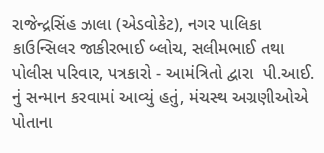રાજેન્દ્રસિંહ ઝાલા (એડવોકેટ), નગર પાલિકા કાઉન્સિલર જાકીરભાઈ બ્લોચ, સલીમભાઈ તથા પોલીસ પરિવાર, પત્રકારો - આમંત્રિતો દ્વારા  પી.આઈ. નું સન્માન કરવામાં આવ્યું હતું, મંચસ્થ અગ્રણીઓએ પોતાના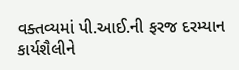વક્તવ્યમાં પી.આઈ.ની ફરજ દરમ્યાન કાર્યશૈલીને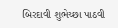બિરદાવી શુભેચ્છા પાઠવી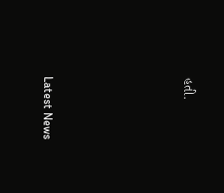હતી.






Latest News